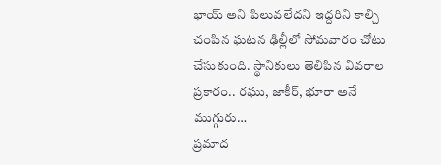భాయ్ అని పిలువలేదని ఇద్దరిని కాల్చి చంపిన ఘటన ఢిల్లీలో సోమవారం చోటు చేసుకుంది. స్థానికులు తెలిపిన వివరాల ప్రకారం.. రఘు, జాకీర్, భూరా అనే ముగ్గురు…
ప్రమాద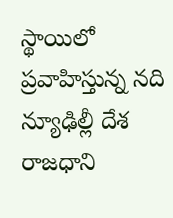స్థాయిలో ప్రవాహిస్తున్న నది న్యూఢిల్లీ దేశ రాజధాని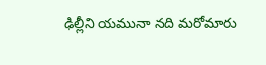ఢిల్లీని యమునా నది మరోమారు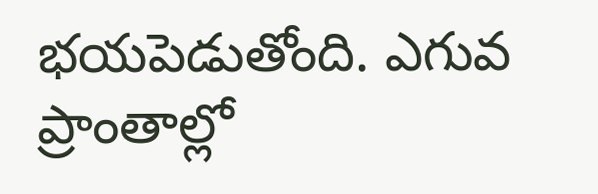భయపెడుతోంది. ఎగువ ప్రాంతాల్లో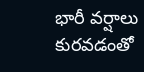భారీ వర్షాలు కురవడంతో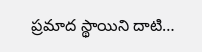ప్రమాద స్థాయిని దాటి…